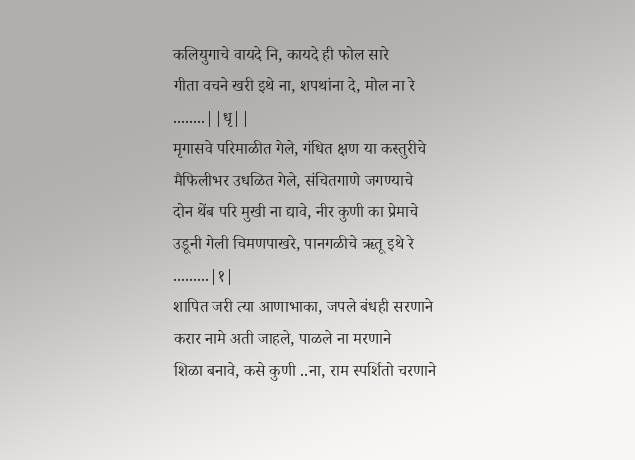कलियुगाचे वायदे नि, कायदे ही फोल सारे
गीता वचने खरी इथे ना, शपथांना दे, मोल ना रे ........||धृ||
मृगासवे परिमाळीत गेले, गंधित क्षण या कस्तुरीचे
मैफिलीभर उधळित गेले, संचितगाणे जगण्याचे
दोन थेंब परि मुखी ना द्यावे, नीर कुणी का प्रेमाचे
उडूनी गेली चिमणपाखरे, पानगळीचे ऋतू इथे रे .........|१|
शापित जरी त्या आणाभाका, जपले बंधही सरणाने
करार नामे अती जाहले, पाळले ना मरणाने
शिळा बनावे, कसे कुणी ..ना, राम स्पर्शितो चरणाने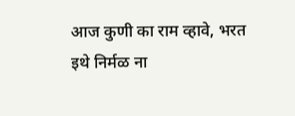आज कुणी का राम व्हावे, भरत इथे निर्मळ ना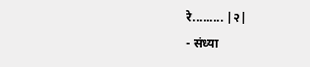रे......... |२|
- संध्या